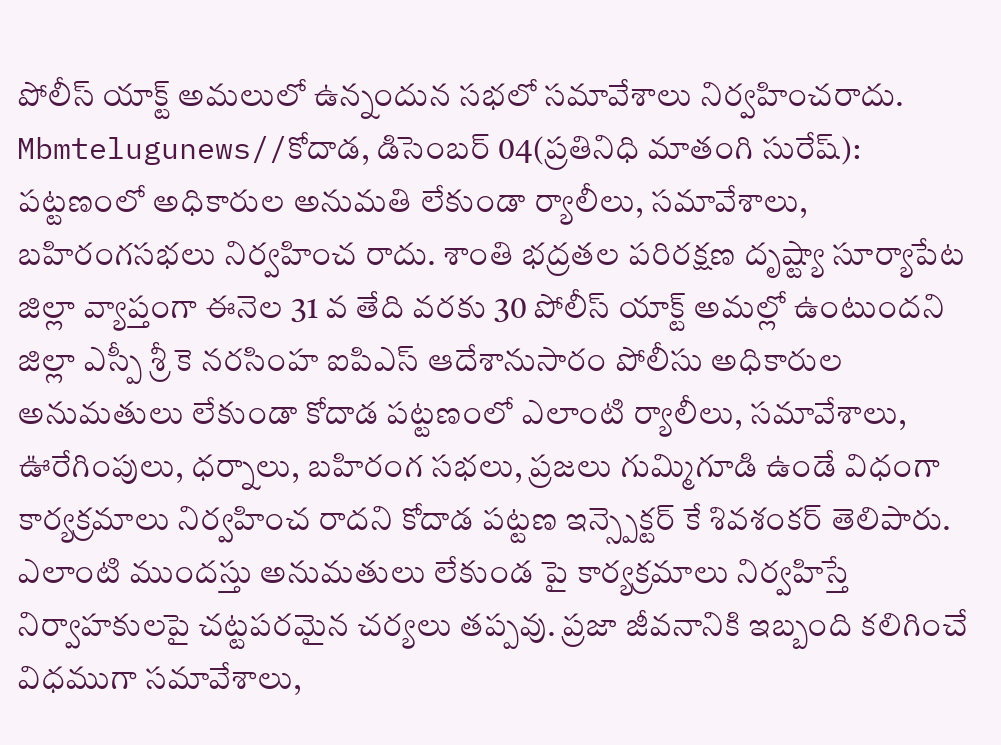పోలీస్ యాక్ట్ అమలులో ఉన్నందున సభలో సమావేశాలు నిర్వహించరాదు.
Mbmtelugunews//కోదాడ, డిసెంబర్ 04(ప్రతినిధి మాతంగి సురేష్): పట్టణంలో అధికారుల అనుమతి లేకుండా ర్యాలీలు, సమావేశాలు, బహిరంగసభలు నిర్వహించ రాదు. శాంతి భద్రతల పరిరక్షణ దృష్ట్యా సూర్యాపేట జిల్లా వ్యాప్తంగా ఈనెల 31 వ తేది వరకు 30 పోలీస్ యాక్ట్ అమల్లో ఉంటుందని జిల్లా ఎస్పీ శ్రీ కె నరసింహ ఐపిఎస్ ఆదేశానుసారం పోలీసు అధికారుల అనుమతులు లేకుండా కోదాడ పట్టణంలో ఎలాంటి ర్యాలీలు, సమావేశాలు, ఊరేగింపులు, ధర్నాలు, బహిరంగ సభలు, ప్రజలు గుమ్మిగూడి ఉండే విధంగా కార్యక్రమాలు నిర్వహించ రాదని కోదాడ పట్టణ ఇన్స్పెక్టర్ కే శివశంకర్ తెలిపారు. ఎలాంటి ముందస్తు అనుమతులు లేకుండ పై కార్యక్రమాలు నిర్వహిస్తే నిర్వాహకులపై చట్టపరమైన చర్యలు తప్పవు. ప్రజా జీవనానికి ఇబ్బంది కలిగించే విధముగా సమావేశాలు,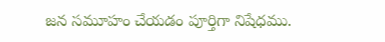జన సమూహం చేయడం పూర్తిగా నిషేధము.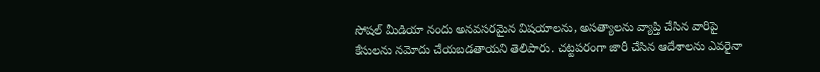సోషల్ మీడియా నందు అనవసరమైన విషయాలను, అసత్యాలను వ్యాప్తి చేసిన వారిపై కేసులను నమోదు చేయబడతాయని తెలిపారు. చట్టపరంగా జారీ చేసిన ఆదేశాలను ఎవరైనా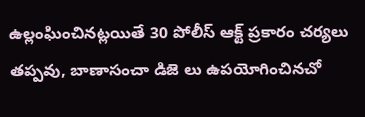ఉల్లంఘించినట్లయితే 30 పోలీస్ ఆక్ట్ ప్రకారం చర్యలు తప్పవు, బాణాసంచా డిజె లు ఉపయోగించినచో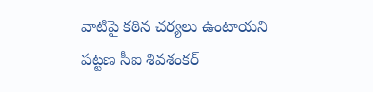వాటిపై కఠిన చర్యలు ఉంటాయని పట్టణ సీఐ శివశంకర్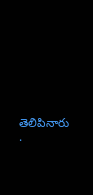తెలిపినారు .